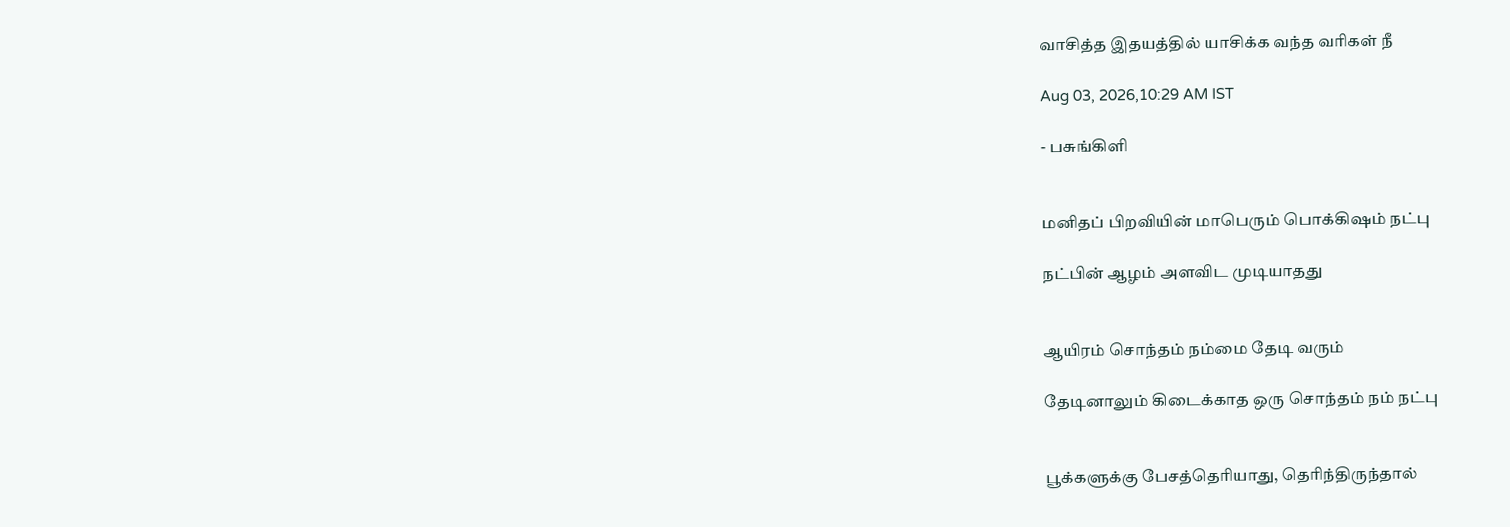வாசித்த இதயத்தில் யாசிக்க வந்த வரிகள் நீ

Aug 03, 2026,10:29 AM IST

- பசுங்கிளி


மனிதப் பிறவியின் மாபெரும் பொக்கிஷம் நட்பு

நட்பின் ஆழம் அளவிட முடியாதது


ஆயிரம் சொந்தம் நம்மை தேடி வரும்

தேடினாலும் கிடைக்காத ஒரு சொந்தம் நம் நட்பு


பூக்களுக்கு பேசத்தெரியாது, தெரிந்திருந்தால்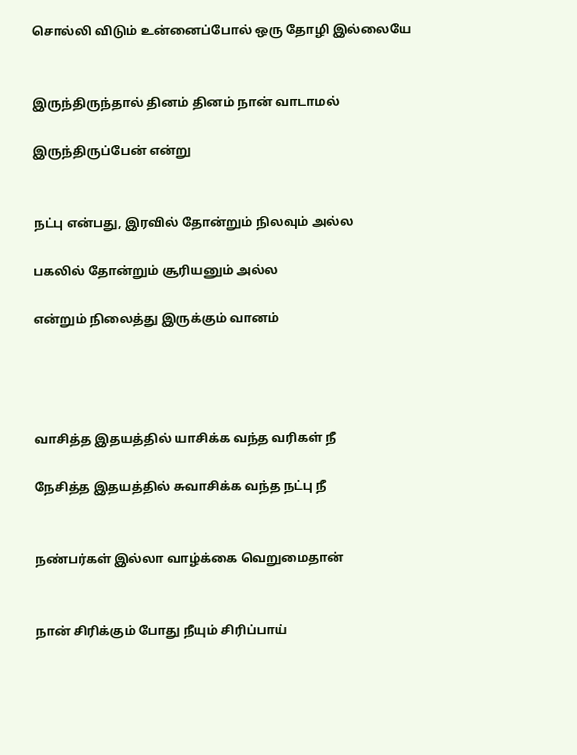சொல்லி விடும் உன்னைப்போல் ஒரு தோழி இல்லையே


இருந்திருந்தால் தினம் தினம் நான் வாடாமல்

இருந்திருப்பேன் என்று


நட்பு என்பது, இரவில் தோன்றும் நிலவும் அல்ல

பகலில் தோன்றும் சூரியனும் அல்ல

என்றும் நிலைத்து இருக்கும் வானம்




வாசித்த இதயத்தில் யாசிக்க வந்த வரிகள் நீ

நேசித்த இதயத்தில் சுவாசிக்க வந்த நட்பு நீ


நண்பர்கள் இல்லா வாழ்க்கை வெறுமைதான்


நான் சிரிக்கும் போது நீயும் சிரிப்பாய்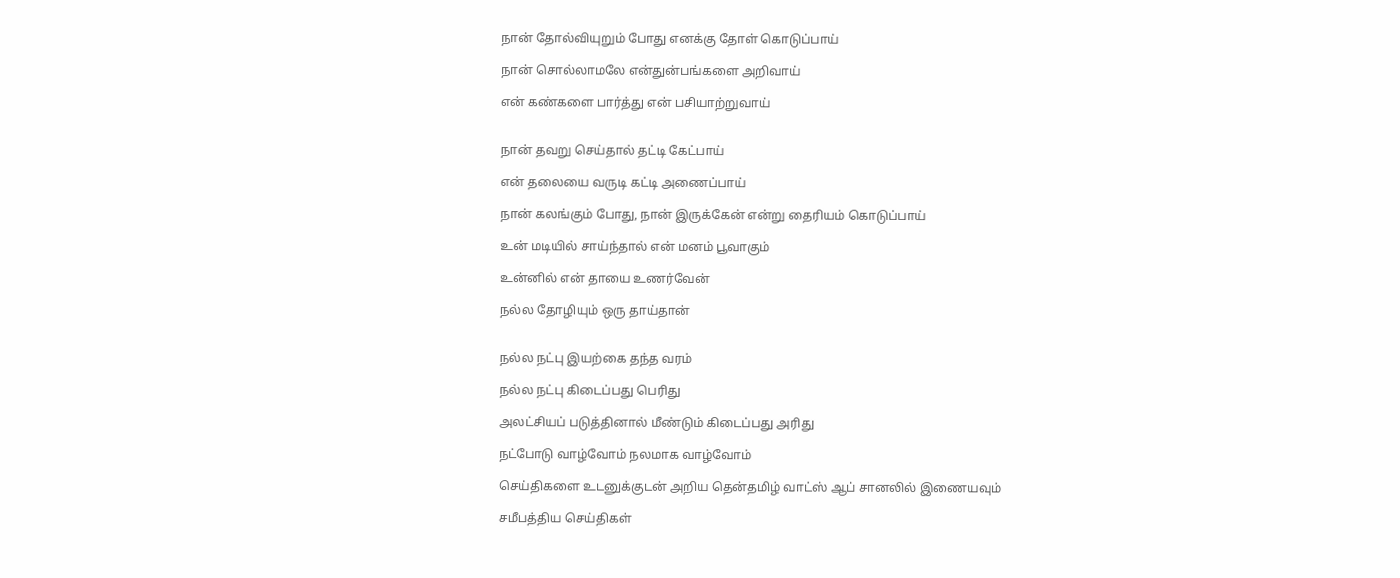நான் தோல்வியுறும் போது எனக்கு தோள் கொடுப்பாய்

நான் சொல்லாமலே என்துன்பங்களை அறிவாய்

என் கண்களை பார்த்து என் பசியாற்றுவாய்


நான் தவறு செய்தால் தட்டி கேட்பாய்

என் தலையை வருடி கட்டி அணைப்பாய்

நான் கலங்கும் போது, நான் இருக்கேன் என்று தைரியம் கொடுப்பாய்

உன் மடியில் சாய்ந்தால் என் மனம் பூவாகும்

உன்னில் என் தாயை உணர்வேன்

நல்ல தோழியும் ஒரு தாய்தான்


நல்ல நட்பு இயற்கை தந்த வரம்

நல்ல நட்பு கிடைப்பது பெரிது

அலட்சியப் படுத்தினால் மீண்டும் கிடைப்பது அரிது

நட்போடு வாழ்வோம் நலமாக வாழ்வோம்

செய்திகளை உடனுக்குடன் அறிய தென்தமிழ் வாட்ஸ் ஆப் சானலில் இணையவும்

சமீபத்திய செய்திகள்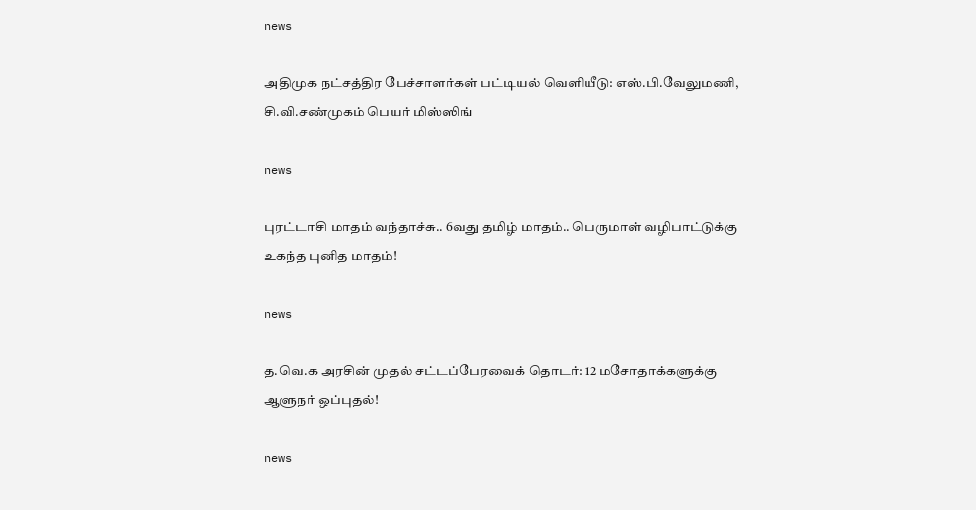news

அதிமுக நட்சத்திர பேச்சாளர்கள் பட்டியல் வெளியீடு: எஸ்.பி.வேலுமணி, சி.வி.சண்முகம் பெயர் மிஸ்ஸிங்

news

புரட்டாசி மாதம் வந்தாச்சு.. 6வது தமிழ் மாதம்.. பெருமாள் வழிபாட்டுக்கு உகந்த புனித மாதம்!

news

த.வெ.க அரசின் முதல் சட்டப்பேரவைக் தொடர்: 12 மசோதாக்களுக்கு ஆளுநர் ஒப்புதல்!

news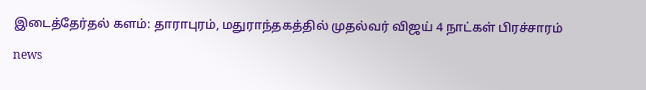இடைத்தேர்தல் களம்: தாராபுரம், மதுராந்தகத்தில் முதல்வர் விஜய் 4 நாட்கள் பிரச்சாரம்

news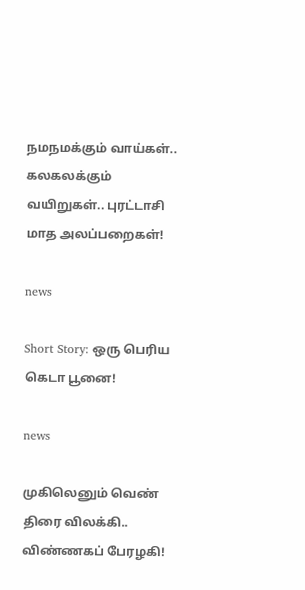நமநமக்கும் வாய்கள்.. கலகலக்கும் வயிறுகள்.. புரட்டாசி மாத அலப்பறைகள்!

news

Short Story: ஒரு பெரிய கெடா பூனை!

news

முகிலெனும் வெண் திரை விலக்கி.. விண்ணகப் பேரழகி!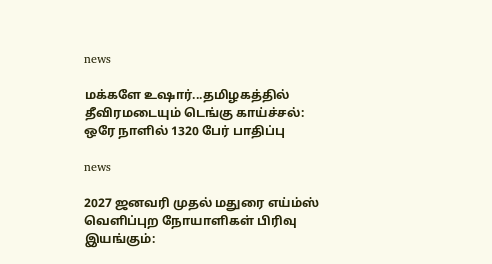news

மக்களே உஷார்...தமிழகத்தில் தீவிரமடையும் டெங்கு காய்ச்சல்: ஒரே நாளில் 1320 பேர் பாதிப்பு

news

2027 ஜனவரி முதல் மதுரை எய்ம்ஸ் வெளிப்புற நோயாளிகள் பிரிவு இயங்கும்: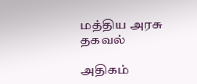மத்திய அரசு தகவல்

அதிகம்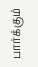பார்க்கும்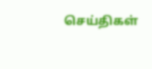செய்திகள்